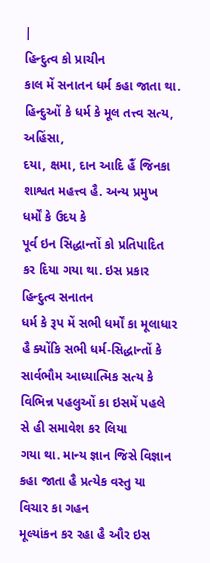|
હિન્દુત્વ કો પ્રાચીન
કાલ મેં સનાતન ધર્મ કહા જાતા થા. હિન્દુઓં કે ધર્મ કે મૂલ તત્ત્વ સત્ય, અહિંસા,
દયા, ક્ષમા, દાન આદિ હૈં જિનકા શાશ્વત મહત્ત્વ હૈ. અન્ય પ્રમુખ ધર્મોં કે ઉદય કે
પૂર્વ ઇન સિદ્ધાન્તોં કો પ્રતિપાદિત કર દિયા ગયા થા. ઇસ પ્રકાર હિન્દુત્વ સનાતન
ધર્મ કે રૂપ મેં સભી ધર્મોં કા મૂલાધાર હૈ ક્યોંકિ સભી ધર્મ-સિદ્ધાન્તોં કે
સાર્વભૌમ આધ્યાત્મિક સત્ય કે વિભિન્ન પહલુઓં કા ઇસમેં પહલે સે હી સમાવેશ કર લિયા
ગયા થા. માન્ય જ્ઞાન જિસે વિજ્ઞાન કહા જાતા હૈ પ્રત્યેક વસ્તુ યા વિચાર કા ગહન
મૂલ્યાંકન કર રહા હૈ ઔર ઇસ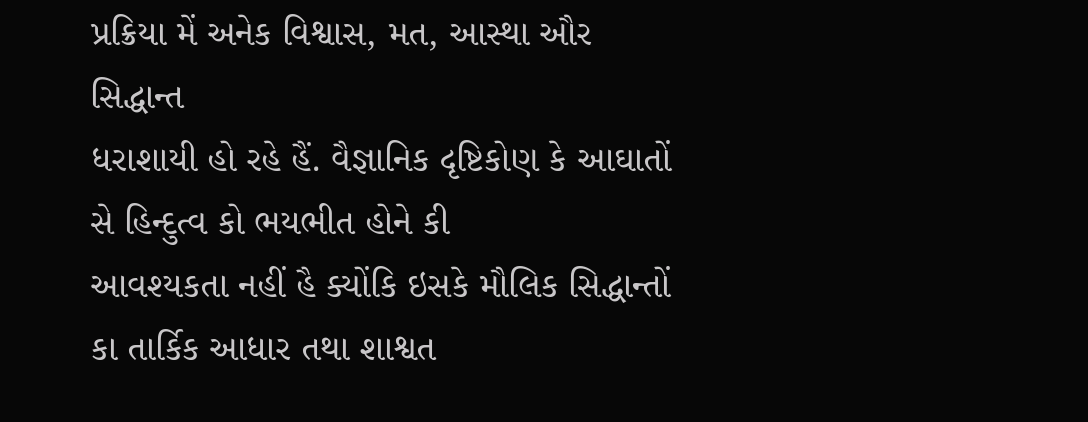પ્રક્રિયા મેં અનેક વિશ્વાસ, મત, આસ્થા ઔર સિદ્ધાન્ત
ધરાશાયી હો રહે હૈં. વૈજ્ઞાનિક દૃષ્ટિકોણ કે આઘાતોં સે હિન્દુત્વ કો ભયભીત હોને કી
આવશ્યકતા નહીં હૈ ક્યોંકિ ઇસકે મૌલિક સિદ્ધાન્તોં કા તાર્કિક આધાર તથા શાશ્વત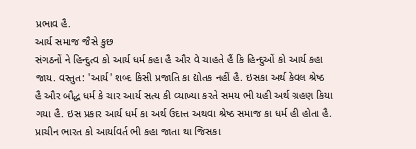પ્રભાવ હૈ.
આર્ય સમાજ જૈસે કુછ
સંગઠનોં ને હિન્દુત્વ કો આર્ય ધર્મ કહા હૈ ઔર વે ચાહતે હૈં કિ હિન્દુઓં કો આર્ય કહા
જાય. વસ્તુત: 'આર્ય' શબ્દ કિસી પ્રજાતિ કા દ્યોતક નહીં હૈ. ઇસકા અર્થ કેવલ શ્રેષ્ઠ
હૈ ઔર બૌદ્ધ ધર્મ કે ચાર આર્ય સત્ય કી વ્યાખ્યા કરતે સમય ભી યહી અર્થ ગ્રહણ કિયા
ગયા હૈ. ઇસ પ્રકાર આર્ય ધર્મ કા અર્થ ઉદાત્ત અથવા શ્રેષ્ઠ સમાજ કા ધર્મ હી હોતા હૈ.
પ્રાચીન ભારત કો આર્યાવર્ત ભી કહા જાતા થા જિસકા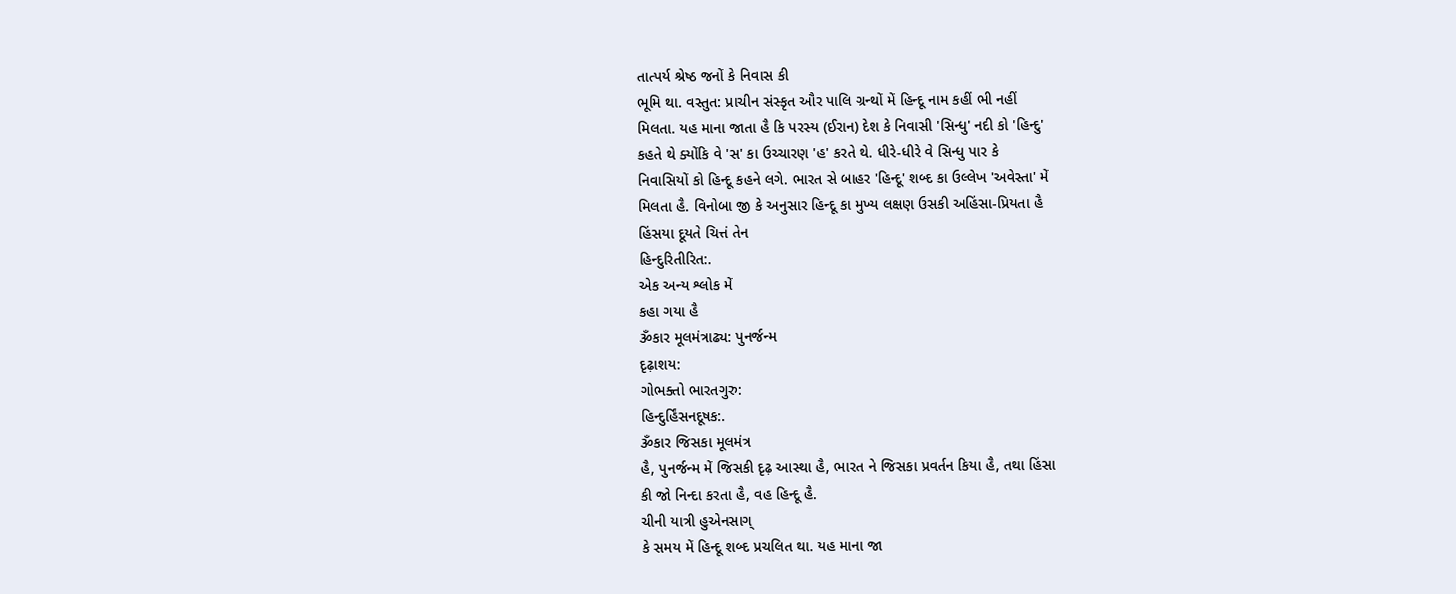તાત્પર્ય શ્રેષ્ઠ જનોં કે નિવાસ કી
ભૂમિ થા. વસ્તુત: પ્રાચીન સંસ્કૃત ઔર પાલિ ગ્રન્થોં મેં હિન્દૂ નામ કહીં ભી નહીં
મિલતા. યહ માના જાતા હૈ કિ પરસ્ય (ઈરાન) દેશ કે નિવાસી 'સિન્ધુ' નદી કો 'હિન્દુ'
કહતે થે ક્યોંકિ વે 'સ' કા ઉચ્ચારણ 'હ' કરતે થે. ધીરે-ધીરે વે સિન્ધુ પાર કે
નિવાસિયોં કો હિન્દૂ કહને લગે. ભારત સે બાહર 'હિન્દૂ' શબ્દ કા ઉલ્લેખ 'અવેસ્તા' મેં
મિલતા હૈ. વિનોબા જી કે અનુસાર હિન્દૂ કા મુખ્ય લક્ષણ ઉસકી અહિંસા-પ્રિયતા હૈ
હિંસયા દૂયતે ચિત્તં તેન
હિન્દુરિતીરિત:.
એક અન્ય શ્લોક મેં
કહા ગયા હૈ
ૐકાર મૂલમંત્રાઢ્ય: પુનર્જન્મ
દૃઢ઼ાશય:
ગોભક્તો ભારતગુરુ:
હિન્દુર્હિંસનદૂષક:.
ૐકાર જિસકા મૂલમંત્ર
હૈ, પુનર્જન્મ મેં જિસકી દૃઢ઼ આસ્થા હૈ, ભારત ને જિસકા પ્રવર્તન કિયા હૈ, તથા હિંસા
કી જો નિન્દા કરતા હૈ, વહ હિન્દૂ હૈ.
ચીની યાત્રી હુએનસાગ્
કે સમય મેં હિન્દૂ શબ્દ પ્રચલિત થા. યહ માના જા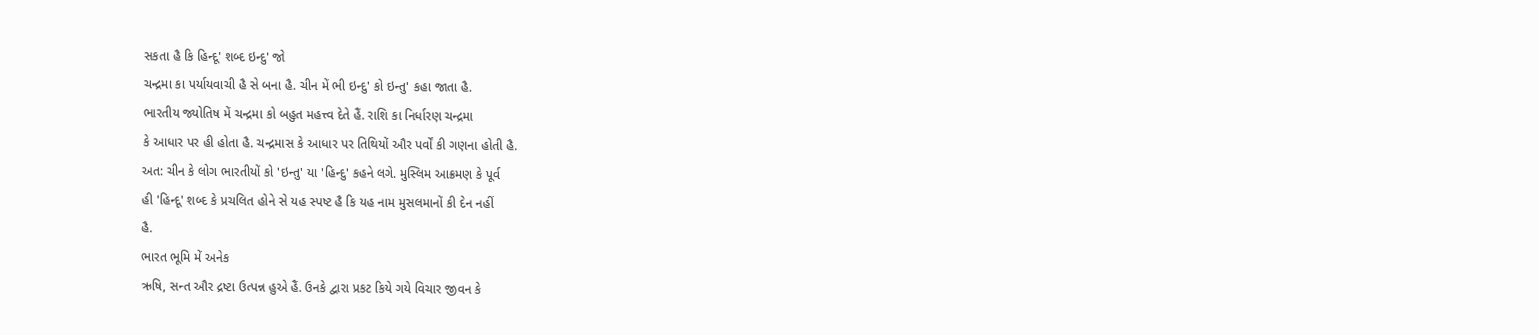સકતા હૈ કિ હિન્દૂ' શબ્દ ઇન્દુ' જો
ચન્દ્રમા કા પર્યાયવાચી હૈ સે બના હૈ. ચીન મેં ભી ઇન્દુ' કો ઇન્તુ' કહા જાતા હૈ.
ભારતીય જ્યોતિષ મેં ચન્દ્રમા કો બહુત મહત્ત્વ દેતે હૈં. રાશિ કા નિર્ધારણ ચન્દ્રમા
કે આધાર પર હી હોતા હૈ. ચન્દ્રમાસ કે આધાર પર તિથિયોં ઔર પર્વોં કી ગણના હોતી હૈ.
અત: ચીન કે લોગ ભારતીયોં કો 'ઇન્તુ' યા 'હિન્દુ' કહને લગે. મુસ્લિમ આક્રમણ કે પૂર્વ
હી 'હિન્દૂ' શબ્દ કે પ્રચલિત હોને સે યહ સ્પષ્ટ હૈ કિ યહ નામ મુસલમાનોં કી દેન નહીં
હૈ.
ભારત ભૂમિ મેં અનેક
ઋષિ, સન્ત ઔર દ્રષ્ટા ઉત્પન્ન હુએ હૈં. ઉનકે દ્વારા પ્રકટ કિયે ગયે વિચાર જીવન કે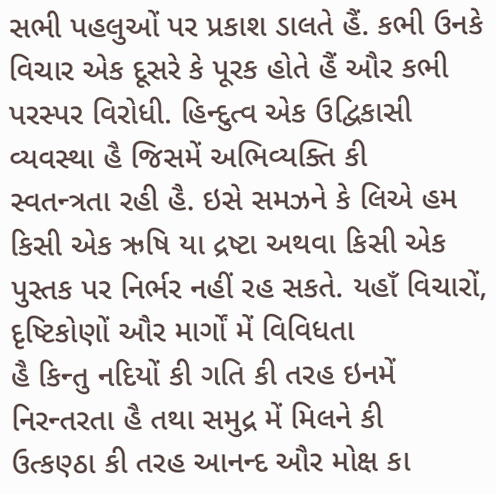સભી પહલુઓં પર પ્રકાશ ડાલતે હૈં. કભી ઉનકે વિચાર એક દૂસરે કે પૂરક હોતે હૈં ઔર કભી
પરસ્પર વિરોધી. હિન્દુત્વ એક ઉદ્વિકાસી વ્યવસ્થા હૈ જિસમેં અભિવ્યક્તિ કી
સ્વતન્ત્રતા રહી હૈ. ઇસે સમઝને કે લિએ હમ કિસી એક ઋષિ યા દ્રષ્ટા અથવા કિસી એક
પુસ્તક પર નિર્ભર નહીં રહ સકતે. યહાઁ વિચારોં, દૃષ્ટિકોણોં ઔર માર્ગોં મેં વિવિધતા
હૈ કિન્તુ નદિયોં કી ગતિ કી તરહ ઇનમેં નિરન્તરતા હૈ તથા સમુદ્ર મેં મિલને કી
ઉત્કણ્ઠા કી તરહ આનન્દ ઔર મોક્ષ કા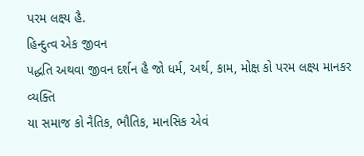પરમ લક્ષ્ય હૈ.
હિન્દુત્વ એક જીવન
પદ્ધતિ અથવા જીવન દર્શન હૈ જો ધર્મ, અર્થ, કામ, મોક્ષ કો પરમ લક્ષ્ય માનકર વ્યક્તિ
યા સમાજ કો નૈતિક, ભૌતિક, માનસિક એવં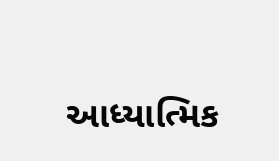આધ્યાત્મિક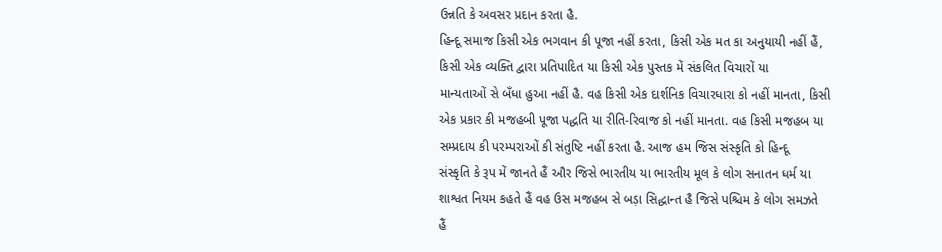ઉન્નતિ કે અવસર પ્રદાન કરતા હૈ.
હિન્દૂ સમાજ કિસી એક ભગવાન કી પૂજા નહીં કરતા, કિસી એક મત કા અનુયાયી નહીં હૈં,
કિસી એક વ્યક્તિ દ્વારા પ્રતિપાદિત યા કિસી એક પુસ્તક મેં સંકલિત વિચારોં યા
માન્યતાઓં સે બઁધા હુઆ નહીં હૈ. વહ કિસી એક દાર્શનિક વિચારધારા કો નહીં માનતા, કિસી
એક પ્રકાર કી મજહબી પૂજા પદ્ધતિ યા રીતિ-રિવાજ કો નહીં માનતા. વહ કિસી મજહબ યા
સમ્પ્રદાય કી પરમ્પરાઓં કી સંતુષ્ટિ નહીં કરતા હૈ. આજ હમ જિસ સંસ્કૃતિ કો હિન્દૂ
સંસ્કૃતિ કે રૂપ મેં જાનતે હૈં ઔર જિસે ભારતીય યા ભારતીય મૂલ કે લોગ સનાતન ધર્મ યા
શાશ્વત નિયમ કહતે હૈં વહ ઉસ મજહબ સે બડ઼ા સિદ્ધાન્ત હૈ જિસે પશ્ચિમ કે લોગ સમઝતે
હૈં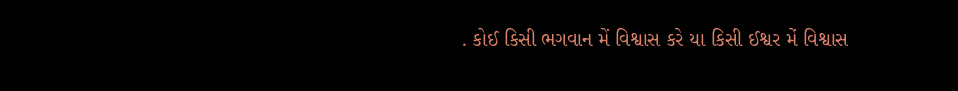. કોઈ કિસી ભગવાન મેં વિશ્વાસ કરે યા કિસી ઈશ્વર મેં વિશ્વાસ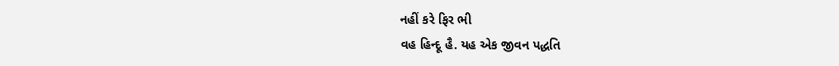નહીં કરે ફિર ભી
વહ હિન્દૂ હૈ. યહ એક જીવન પદ્ધતિ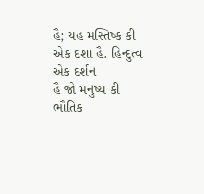હૈ; યહ મસ્તિષ્ક કી એક દશા હૈ. હિન્દુત્વ એક દર્શન
હૈ જો મનુષ્ય કી ભૌતિક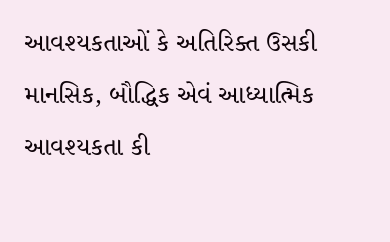આવશ્યકતાઓં કે અતિરિક્ત ઉસકી માનસિક, બૌદ્ધિક એવં આધ્યાત્મિક
આવશ્યકતા કી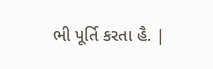ભી પૂર્તિ કરતા હૈ. |